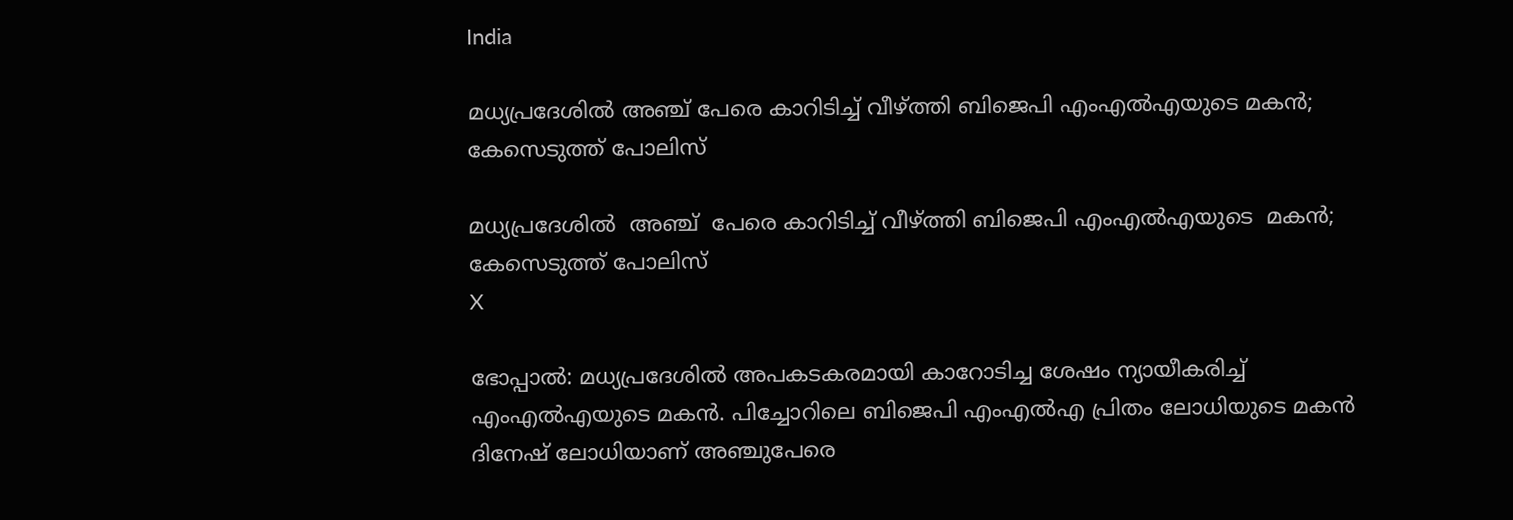India

മധ്യപ്രദേശില്‍ അഞ്ച് പേരെ കാറിടിച്ച് വീഴ്ത്തി ബിജെപി എംഎല്‍എയുടെ മകന്‍; കേസെടുത്ത് പോലിസ്

മധ്യപ്രദേശില്‍  അഞ്ച്  പേരെ കാറിടിച്ച് വീഴ്ത്തി ബിജെപി എംഎല്‍എയുടെ  മകന്‍; കേസെടുത്ത് പോലിസ്
X

ഭോപ്പാല്‍: മധ്യപ്രദേശില്‍ അപകടകരമായി കാറോടിച്ച ശേഷം ന്യായീകരിച്ച് എംഎല്‍എയുടെ മകന്‍. പിച്ചോറിലെ ബിജെപി എംഎല്‍എ പ്രിതം ലോധിയുടെ മകന്‍ ദിനേഷ് ലോധിയാണ് അഞ്ചുപേരെ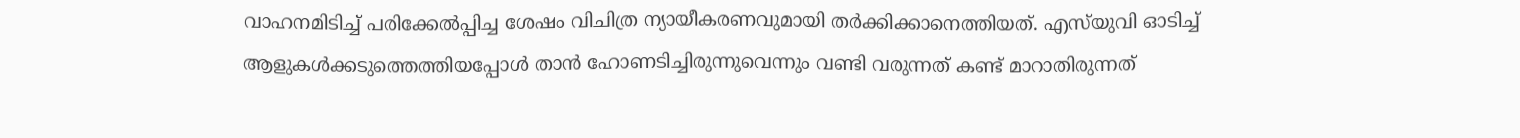വാഹനമിടിച്ച് പരിക്കേല്‍പ്പിച്ച ശേഷം വിചിത്ര ന്യായീകരണവുമായി തര്‍ക്കിക്കാനെത്തിയത്. എസ്‌യുവി ഓടിച്ച് ആളുകള്‍ക്കടുത്തെത്തിയപ്പോള്‍ താന്‍ ഹോണടിച്ചിരുന്നുവെന്നും വണ്ടി വരുന്നത് കണ്ട് മാറാതിരുന്നത്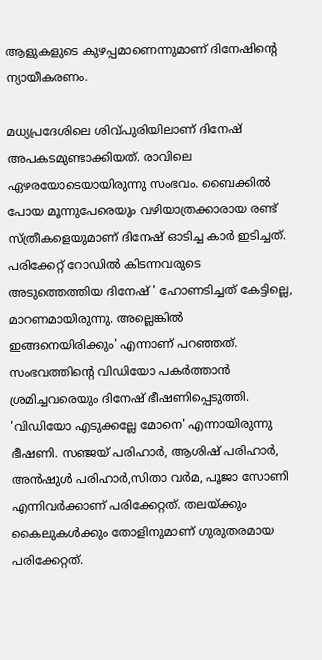ആളുകളുടെ കുഴപ്പമാണെന്നുമാണ് ദിനേഷിന്റെ ന്യായീകരണം.

മധ്യപ്രദേശിലെ ശിവ്പുരിയിലാണ് ദിനേഷ് അപകടമുണ്ടാക്കിയത്. രാവിലെ ഏഴരയോടെയായിരുന്നു സംഭവം. ബൈക്കില്‍ പോയ മൂന്നുപേരെയും വഴിയാത്രക്കാരായ രണ്ട് സ്ത്രീകളെയുമാണ് ദിനേഷ് ഓടിച്ച കാര്‍ ഇടിച്ചത്. പരിക്കേറ്റ് റോഡില്‍ കിടന്നവരുടെ അടുത്തെത്തിയ ദിനേഷ് ' ഹോണടിച്ചത് കേട്ടില്ലെ, മാറണമായിരുന്നു. അല്ലെങ്കില്‍ ഇങ്ങനെയിരിക്കും' എന്നാണ് പറഞ്ഞത്. സംഭവത്തിന്റെ വിഡിയോ പകര്‍ത്താന്‍ ശ്രമിച്ചവരെയും ദിനേഷ് ഭീഷണിപ്പെടുത്തി. 'വിഡിയോ എടുക്കല്ലേ മോനെ' എന്നായിരുന്നു ഭീഷണി. സഞ്ജയ് പരിഹാര്‍, ആശിഷ് പരിഹാര്‍, അന്‍ഷുള്‍ പരിഹാര്‍,സിതാ വര്‍മ, പൂജാ സോണി എന്നിവര്‍ക്കാണ് പരിക്കേറ്റത്. തലയ്ക്കും കൈലുകള്‍ക്കും തോളിനുമാണ് ഗുരുതരമായ പരിക്കേറ്റത്.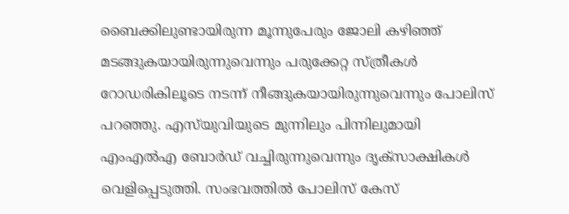ബൈക്കിലുണ്ടായിരുന്ന മൂന്നുപേരും ജോലി കഴിഞ്ഞ് മടങ്ങുകയായിരുന്നുവെന്നും പരുക്കേറ്റ സ്ത്രീകള്‍ റോഡരികിലൂടെ നടന്ന് നീങ്ങുകയായിരുന്നുവെന്നും പോലിസ് പറഞ്ഞു. എസ്‌യുവിയുടെ മുന്നിലും പിന്നിലുമായി എംഎല്‍എ ബോര്‍ഡ് വച്ചിരുന്നുവെന്നും ദൃക്‌സാക്ഷികള്‍ വെളിപ്പെടുത്തി. സംഭവത്തില്‍ പോലിസ് കേസ്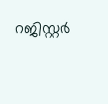റജിസ്റ്റര്‍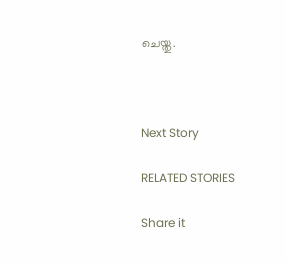ചെയ്തു.



Next Story

RELATED STORIES

Share it